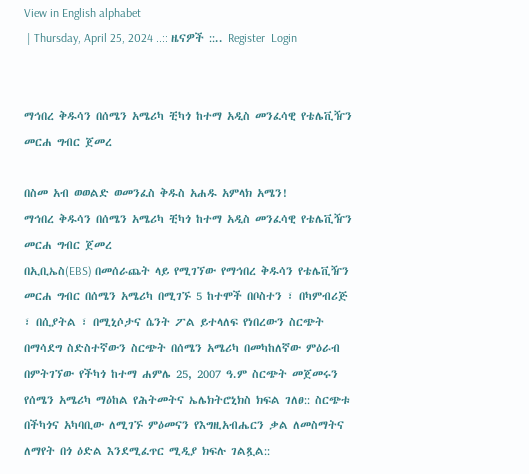View in English alphabet
 | Thursday, April 25, 2024 ..:: ዜናዎች ::.. Register  Login


ማኅበረ ቅዱሳን በሰሜን አሜሪካ ቺካጎ ከተማ አዲስ መንፈሳዊ የቴሌቪዥን መርሐ ግብር ጀመረ

በስመ አብ ወወልድ ወመንፈስ ቅዱስ አሐዱ አምላክ አሜን!
ማኅበረ ቅዱሳን በሰሜን አሜሪካ ቺካጎ ከተማ አዲስ መንፈሳዊ የቴሌቪዥን መርሐ ግብር ጀመረ
በኢቢኤስ(EBS) በመሰራጨት ላይ የሚገኘው የማኅበረ ቅዱሳን የቴሌቪዥን መርሐ ግብር በሰሜን አሜሪካ በሚገኙ 5 ከተሞች በቦስተን ፣ በካምብሪጅ ፣ በሲያትል ፣ በሚኒሶታና ሴንት ፖል ይተላለፍ የነበረውን ስርጭት በማሳደግ ስድስተኛውን ስርጭት በሰሜን አሜሪካ በመካከለኛው ምዕራብ በምትገኘው የችካጎ ከተማ ሐምሌ 25, 2007 ዓ.ም ስርጭት መጀመሩን የሰሜን አሜሪካ ማዕከል የሕትመትና ኤሌክትሮኒክስ ክፍል ገለፀ:: ስርጭቱ በችካጎና አካባቢው ለሚገኙ ምዕመናን የእግዚአብሔርን ቃል ለመስማትና ለማየት በጎ ዕድል እንደሚፈጥር ሚዲያ ክፍሉ ገልጿል::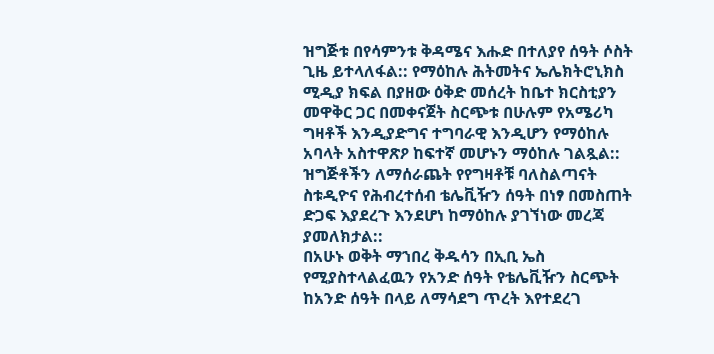ዝግጅቱ በየሳምንቱ ቅዳሜና እሑድ በተለያየ ሰዓት ሶስት ጊዜ ይተላለፋል:: የማዕከሉ ሕትመትና ኤሌክትሮኒክስ ሚዲያ ክፍል በያዘው ዕቅድ መሰረት ከቤተ ክርስቲያን መዋቅር ጋር በመቀናጀት ስርጭቱ በሁሉም የአሜሪካ ግዛቶች እንዲያድግና ተግባራዊ እንዲሆን የማዕከሉ አባላት አስተዋጽዖ ከፍተኛ መሆኑን ማዕከሉ ገልጿል:: ዝግጅቶችን ለማሰራጨት የየግዛቶቹ ባለስልጣናት ስቱዲዮና የሕብረተሰብ ቴሌቪዥን ሰዓት በነፃ በመስጠት ድጋፍ እያደረጉ እንደሆነ ከማዕከሉ ያገኘነው መረጃ ያመለክታል::
በአሁኑ ወቅት ማኀበረ ቅዱሳን በኢቢ ኤስ የሚያስተላልፈዉን የአንድ ሰዓት የቴሌቪዥን ስርጭት ከአንድ ሰዓት በላይ ለማሳደግ ጥረት እየተደረገ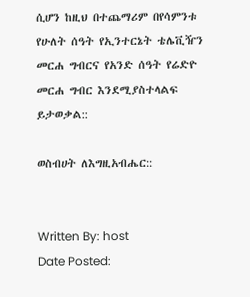ሲሆን ከዚህ በተጨማሪም በየሳምንቱ የሁለት ሰዓት የኢንተርኔት ቴሌቪዥን መርሐ ግብርና የአንድ ሰዓት የሬድዮ መርሐ ግብር እንደሚያስተላልፍ ይታወቃል::

ወስብሀት ለእግዚአብሔር::


Written By: host
Date Posted: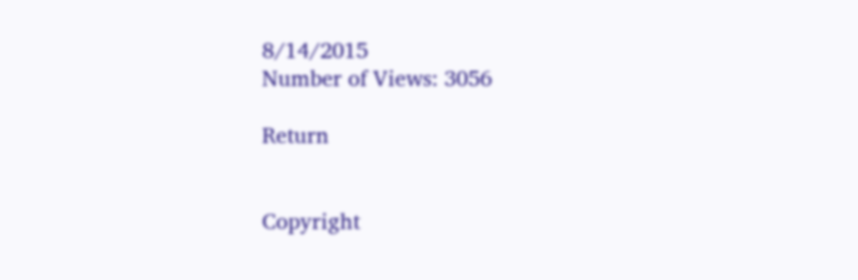8/14/2015
Number of Views: 3056

Return


Copyright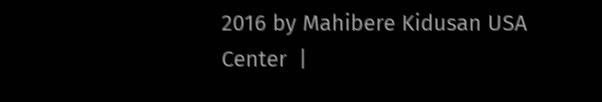2016 by Mahibere Kidusan USA Center  |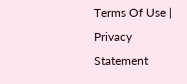Terms Of Use | Privacy Statement